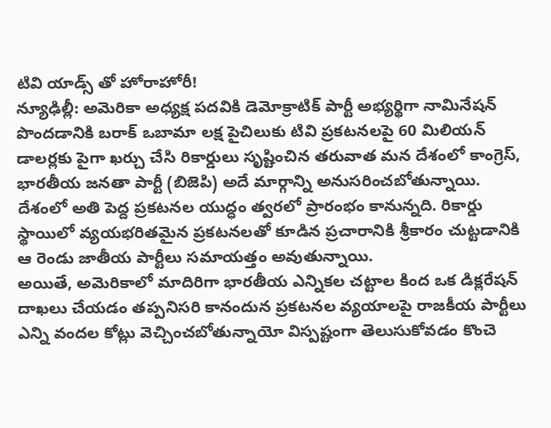టివి యాడ్స్ తో హోరాహోరీ!
న్యూఢిల్లీ: అమెరికా అధ్యక్ష పదవికి డెమోక్రాటిక్ పార్టీ అభ్యర్థిగా నామినేషన్ పొందడానికి బరాక్ ఒబామా లక్ష పైచిలుకు టివి ప్రకటనలపై 60 మిలియన్ డాలర్లకు పైగా ఖర్చు చేసి రికార్డులు సృష్టించిన తరువాత మన దేశంలో కాంగ్రెస్, భారతీయ జనతా పార్టీ (బిజెపి) అదే మార్గాన్ని అనుసరించబోతున్నాయి. దేశంలో అతి పెద్ద ప్రకటనల యుద్ధం త్వరలో ప్రారంభం కానున్నది. రికార్డు స్థాయిలో వ్యయభరితమైన ప్రకటనలతో కూడిన ప్రచారానికి శ్రీకారం చుట్టడానికి ఆ రెండు జాతీయ పార్టీలు సమాయత్తం అవుతున్నాయి.
అయితే, అమెరికాలో మాదిరిగా భారతీయ ఎన్నికల చట్టాల కింద ఒక డిక్లరేషన్ దాఖలు చేయడం తప్పనిసరి కానందున ప్రకటనల వ్యయాలపై రాజకీయ పార్టీలు ఎన్ని వందల కోట్లు వెచ్చించబోతున్నాయో విస్పష్టంగా తెలుసుకోవడం కొంచె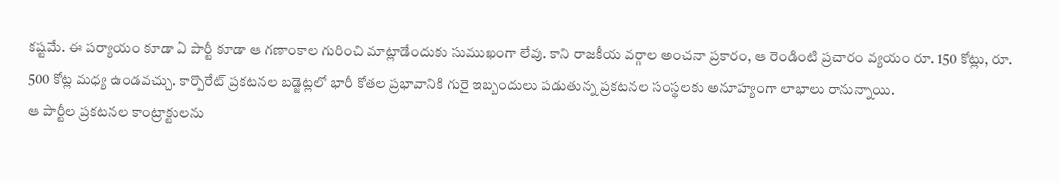కష్టమే. ఈ పర్యాయం కూడా ఏ పార్టీ కూడా ఆ గణాంకాల గురించి మాట్లాడేందుకు సుముఖంగా లేవు. కాని రాజకీయ వర్గాల అంచనా ప్రకారం, ఆ రెండింటి ప్రచారం వ్యయం రూ. 150 కోట్లు, రూ. 500 కోట్ల మధ్య ఉండవచ్చు. కార్పొరేట్ ప్రకటనల బడ్జెట్లలో భారీ కోతల ప్రభావానికి గురై ఇబ్బందులు పడుతున్న ప్రకటనల సంస్థలకు అనూహ్యంగా లాభాలు రానున్నాయి.
ఆ పార్టీల ప్రకటనల కాంట్రాక్టులను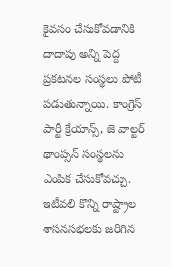కైవసం చేసుకోవడానికి దాదాపు అన్ని పెద్ద ప్రకటనల సంస్థలు పోటీ పడుతున్నాయి. కాంగ్రెస్ పార్టీ క్రేయాన్స్, జె వాల్టర్ థాంప్సన్ సంస్థలను ఎంపిక చేసుకోవచ్చు. ఇటీవలి కొన్ని రాష్ట్రాల శాసనసభలకు జరిగిన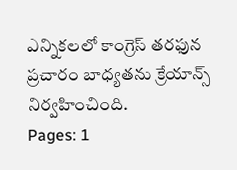ఎన్నికలలో కాంగ్రెస్ తరఫున ప్రచారం బాధ్యతను క్రేయాన్స్ నిర్వహించింది.
Pages: 1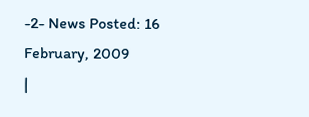-2- News Posted: 16 February, 2009
|